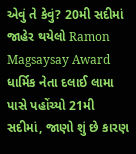એવું તે કેવું? 20મી સદીમાં જાહેર થયેલો Ramon Magsaysay Award ધાર્મિક નેતા દલાઈ લામા પાસે પહોંચ્યો 21મી સદીમાં, જાણો શું છે કારણ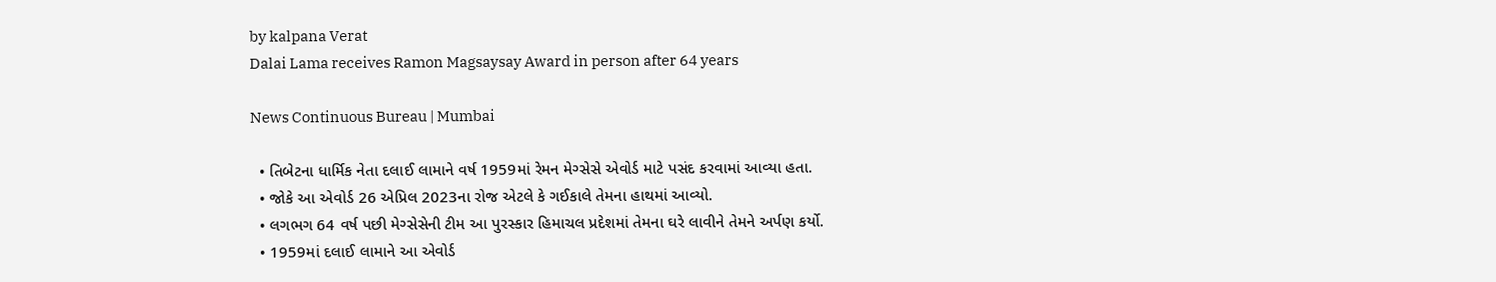by kalpana Verat
Dalai Lama receives Ramon Magsaysay Award in person after 64 years

News Continuous Bureau | Mumbai

  • તિબેટના ધાર્મિક નેતા દલાઈ લામાને વર્ષ 1959માં રેમન મેગ્સેસે એવોર્ડ માટે પસંદ કરવામાં આવ્યા હતા.
  • જોકે આ એવોર્ડ 26 એપ્રિલ 2023ના રોજ એટલે કે ગઈકાલે તેમના હાથમાં આવ્યો.
  • લગભગ 64 વર્ષ પછી મેગ્સેસેની ટીમ આ પુરસ્કાર હિમાચલ પ્રદેશમાં તેમના ઘરે લાવીને તેમને અર્પણ કર્યો.
  • 1959માં દલાઈ લામાને આ એવોર્ડ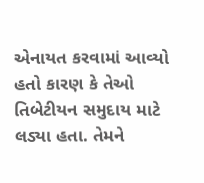એનાયત કરવામાં આવ્યો હતો કારણ કે તેઓ તિબેટીયન સમુદાય માટે લડ્યા હતા. તેમને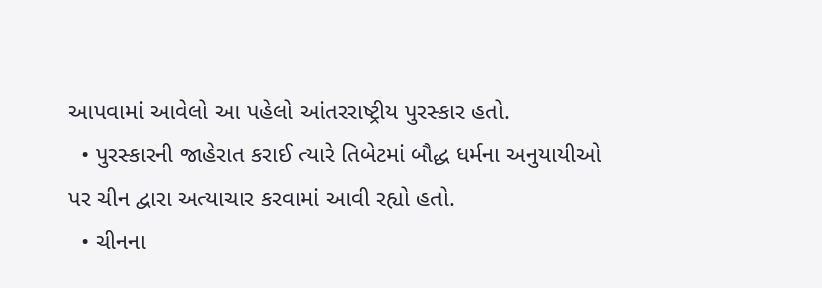આપવામાં આવેલો આ પહેલો આંતરરાષ્ટ્રીય પુરસ્કાર હતો.
  • પુરસ્કારની જાહેરાત કરાઈ ત્યારે તિબેટમાં બૌદ્ધ ધર્મના અનુયાયીઓ પર ચીન દ્વારા અત્યાચાર કરવામાં આવી રહ્યો હતો.
  • ચીનના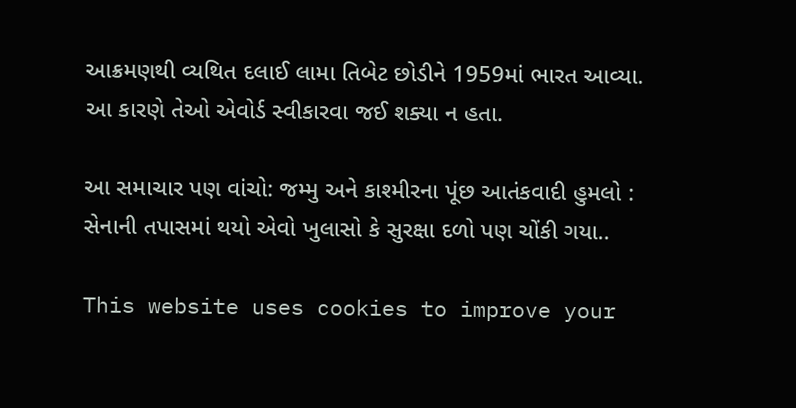આક્રમણથી વ્યથિત દલાઈ લામા તિબેટ છોડીને 1959માં ભારત આવ્યા. આ કારણે તેઓ એવોર્ડ સ્વીકારવા જઈ શક્યા ન હતા.

આ સમાચાર પણ વાંચો: જમ્મુ અને કાશ્મીરના પૂંછ આતંકવાદી હુમલો : સેનાની તપાસમાં થયો એવો ખુલાસો કે સુરક્ષા દળો પણ ચોંકી ગયા..

This website uses cookies to improve your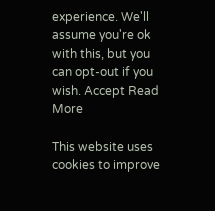experience. We'll assume you're ok with this, but you can opt-out if you wish. Accept Read More

This website uses cookies to improve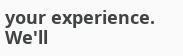your experience. We'll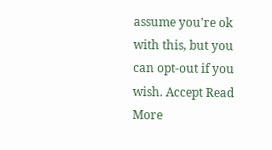assume you're ok with this, but you can opt-out if you wish. Accept Read More